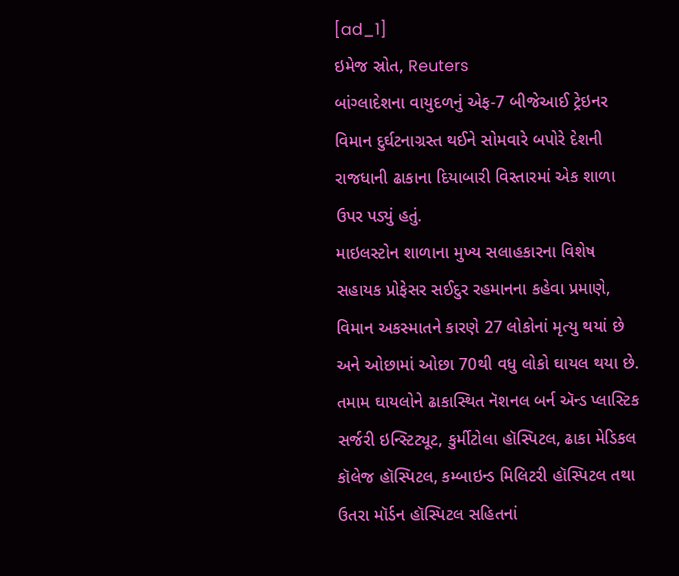[ad_1]
ઇમેજ સ્રોત, Reuters
બાંગ્લાદેશના વાયુદળનું એફ-7 બીજેઆઈ ટ્રેઇનર વિમાન દુર્ઘટનાગ્રસ્ત થઈને સોમવારે બપોરે દેશની રાજધાની ઢાકાના દિયાબારી વિસ્તારમાં એક શાળા ઉપર પડ્યું હતું.
માઇલસ્ટોન શાળાના મુખ્ય સલાહકારના વિશેષ સહાયક પ્રોફેસર સઈદુર રહમાનના કહેવા પ્રમાણે, વિમાન અકસ્માતને કારણે 27 લોકોનાં મૃત્યુ થયાં છે અને ઓછામાં ઓછા 70થી વધુ લોકો ઘાયલ થયા છે.
તમામ ઘાયલોને ઢાકાસ્થિત નૅશનલ બર્ન ઍન્ડ પ્લાસ્ટિક સર્જરી ઇન્સ્ટિટ્યૂટ, કુર્મીટોલા હૉસ્પિટલ, ઢાકા મેડિકલ કૉલેજ હૉસ્પિટલ, કમ્બાઇન્ડ મિલિટરી હૉસ્પિટલ તથા ઉતરા મૉર્ડન હૉસ્પિટલ સહિતનાં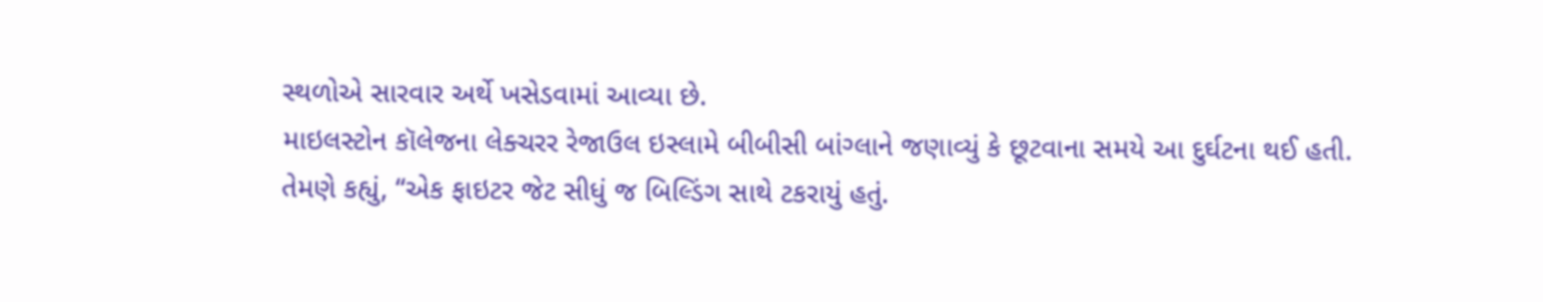સ્થળોએ સારવાર અર્થે ખસેડવામાં આવ્યા છે.
માઇલસ્ટોન કૉલેજના લેક્ચરર રેજાઉલ ઇસ્લામે બીબીસી બાંગ્લાને જણાવ્યું કે છૂટવાના સમયે આ દુર્ઘટના થઈ હતી.
તેમણે કહ્યું, “એક ફાઇટર જેટ સીધું જ બિલ્ડિંગ સાથે ટકરાયું હતું.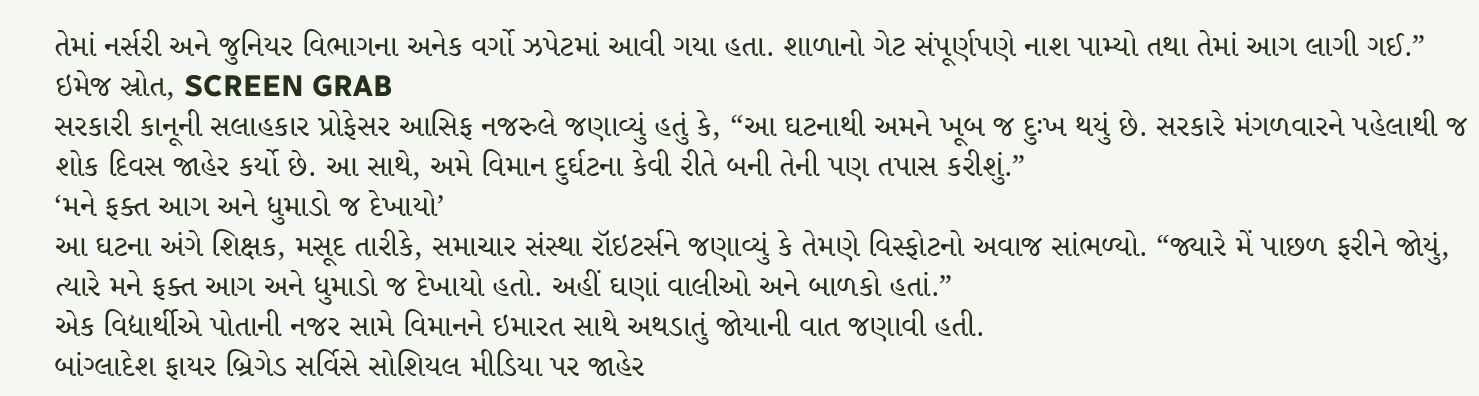તેમાં નર્સરી અને જુનિયર વિભાગના અનેક વર્ગો ઝપેટમાં આવી ગયા હતા. શાળાનો ગેટ સંપૂર્ણપણે નાશ પામ્યો તથા તેમાં આગ લાગી ગઈ.”
ઇમેજ સ્રોત, SCREEN GRAB
સરકારી કાનૂની સલાહકાર પ્રોફેસર આસિફ નજરુલે જણાવ્યું હતું કે, “આ ઘટનાથી અમને ખૂબ જ દુઃખ થયું છે. સરકારે મંગળવારને પહેલાથી જ શોક દિવસ જાહેર કર્યો છે. આ સાથે, અમે વિમાન દુર્ઘટના કેવી રીતે બની તેની પણ તપાસ કરીશું.”
‘મને ફક્ત આગ અને ધુમાડો જ દેખાયો’
આ ઘટના અંગે શિક્ષક, મસૂદ તારીકે, સમાચાર સંસ્થા રૉઇટર્સને જણાવ્યું કે તેમણે વિસ્ફોટનો અવાજ સાંભળ્યો. “જ્યારે મેં પાછળ ફરીને જોયું, ત્યારે મને ફક્ત આગ અને ધુમાડો જ દેખાયો હતો. અહીં ઘણાં વાલીઓ અને બાળકો હતાં.”
એક વિદ્યાર્થીએ પોતાની નજર સામે વિમાનને ઇમારત સાથે અથડાતું જોયાની વાત જણાવી હતી.
બાંગ્લાદેશ ફાયર બ્રિગેડ સર્વિસે સોશિયલ મીડિયા પર જાહેર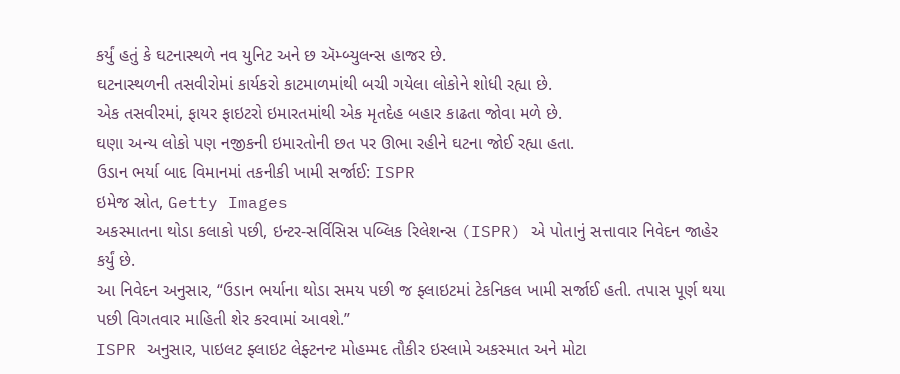કર્યું હતું કે ઘટનાસ્થળે નવ યુનિટ અને છ ઍમ્બ્યુલન્સ હાજર છે.
ઘટનાસ્થળની તસવીરોમાં કાર્યકરો કાટમાળમાંથી બચી ગયેલા લોકોને શોધી રહ્યા છે.
એક તસવીરમાં, ફાયર ફાઇટરો ઇમારતમાંથી એક મૃતદેહ બહાર કાઢતા જોવા મળે છે.
ઘણા અન્ય લોકો પણ નજીકની ઇમારતોની છત પર ઊભા રહીને ઘટના જોઈ રહ્યા હતા.
ઉડાન ભર્યા બાદ વિમાનમાં તકનીકી ખામી સર્જાઈ: ISPR
ઇમેજ સ્રોત, Getty Images
અકસ્માતના થોડા કલાકો પછી, ઇન્ટર-સર્વિસિસ પબ્લિક રિલેશન્સ (ISPR) એ પોતાનું સત્તાવાર નિવેદન જાહેર કર્યું છે.
આ નિવેદન અનુસાર, “ઉડાન ભર્યાના થોડા સમય પછી જ ફ્લાઇટમાં ટેકનિકલ ખામી સર્જાઈ હતી. તપાસ પૂર્ણ થયા પછી વિગતવાર માહિતી શેર કરવામાં આવશે.”
ISPR અનુસાર, પાઇલટ ફ્લાઇટ લેફ્ટનન્ટ મોહમ્મદ તૌકીર ઇસ્લામે અકસ્માત અને મોટા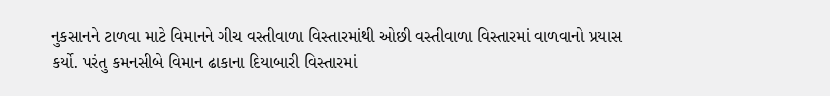નુકસાનને ટાળવા માટે વિમાનને ગીચ વસ્તીવાળા વિસ્તારમાંથી ઓછી વસ્તીવાળા વિસ્તારમાં વાળવાનો પ્રયાસ કર્યો. પરંતુ કમનસીબે વિમાન ઢાકાના દિયાબારી વિસ્તારમાં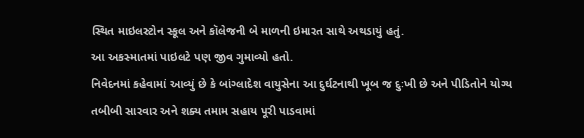સ્થિત માઇલસ્ટોન સ્કૂલ અને કૉલેજની બે માળની ઇમારત સાથે અથડાયું હતું.
આ અકસ્માતમાં પાઇલટે પણ જીવ ગુમાવ્યો હતો.
નિવેદનમાં કહેવામાં આવ્યું છે કે બાંગ્લાદેશ વાયુસેના આ દુર્ઘટનાથી ખૂબ જ દુઃખી છે અને પીડિતોને યોગ્ય તબીબી સારવાર અને શક્ય તમામ સહાય પૂરી પાડવામાં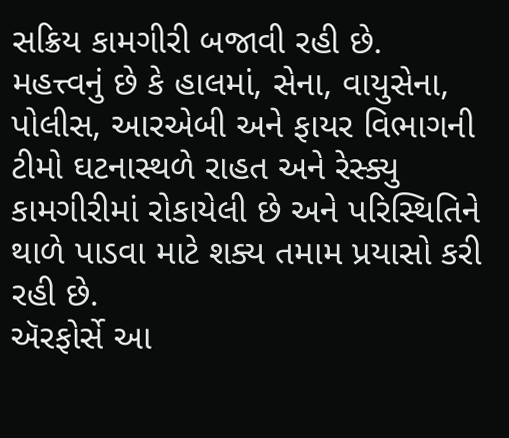સક્રિય કામગીરી બજાવી રહી છે.
મહત્ત્વનું છે કે હાલમાં, સેના, વાયુસેના, પોલીસ, આરએબી અને ફાયર વિભાગની ટીમો ઘટનાસ્થળે રાહત અને રેસ્ક્યુ કામગીરીમાં રોકાયેલી છે અને પરિસ્થિતિને થાળે પાડવા માટે શક્ય તમામ પ્રયાસો કરી રહી છે.
ઍરફોર્સે આ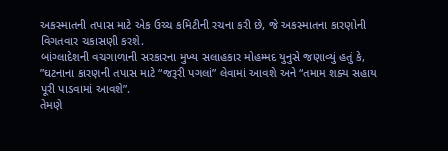અકસ્માતની તપાસ માટે એક ઉચ્ચ કમિટીની રચના કરી છે, જે અકસ્માતના કારણોની વિગતવાર ચકાસણી કરશે.
બાંગ્લાદેશની વચગાળાની સરકારના મુખ્ય સલાહકાર મોહમ્મદ યુનુસે જણાવ્યું હતું કે, ”ઘટનાના કારણની તપાસ માટે “જરૂરી પગલાં” લેવામાં આવશે અને “તમામ શક્ય સહાય પૂરી પાડવામાં આવશે”.
તેમણે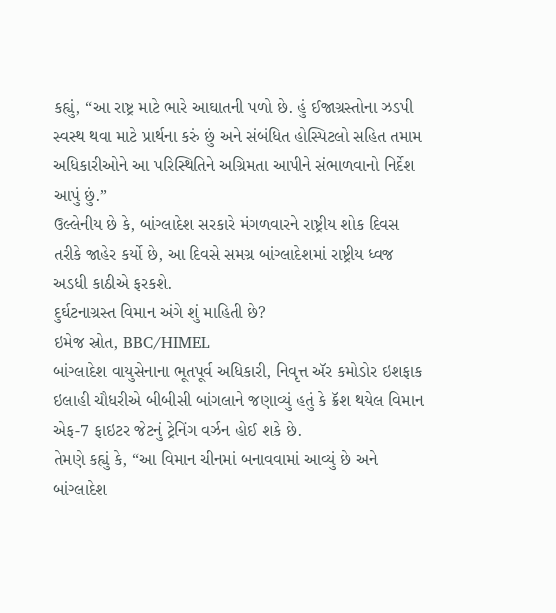કહ્યું, “આ રાષ્ટ્ર માટે ભારે આઘાતની પળો છે. હું ઈજાગ્રસ્તોના ઝડપી સ્વસ્થ થવા માટે પ્રાર્થના કરું છું અને સંબંધિત હોસ્પિટલો સહિત તમામ અધિકારીઓને આ પરિસ્થિતિને અગ્રિમતા આપીને સંભાળવાનો નિર્દેશ આપું છું.”
ઉલ્લેનીય છે કે, બાંગ્લાદેશ સરકારે મંગળવારને રાષ્ટ્રીય શોક દિવસ તરીકે જાહેર કર્યો છે, આ દિવસે સમગ્ર બાંગ્લાદેશમાં રાષ્ટ્રીય ધ્વજ અડધી કાઠીએ ફરકશે.
દુર્ઘટનાગ્રસ્ત વિમાન અંગે શું માહિતી છે?
ઇમેજ સ્રોત, BBC/HIMEL
બાંગ્લાદેશ વાયુસેનાના ભૂતપૂર્વ અધિકારી, નિવૃત્ત ઍર કમોડોર ઇશફાક ઇલાહી ચૌધરીએ બીબીસી બાંગલાને જણાવ્યું હતું કે ક્રૅશ થયેલ વિમાન એફ-7 ફાઇટર જેટનું ટ્રેનિંગ વર્ઝન હોઈ શકે છે.
તેમણે કહ્યું કે, “આ વિમાન ચીનમાં બનાવવામાં આવ્યું છે અને બાંગ્લાદેશ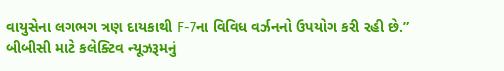વાયુસેના લગભગ ત્રણ દાયકાથી F-7ના વિવિધ વર્ઝનનો ઉપયોગ કરી રહી છે.”
બીબીસી માટે કલેક્ટિવ ન્યૂઝરૂમનું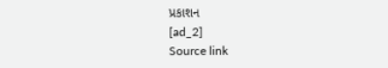પ્રકાશન
[ad_2]
Source link